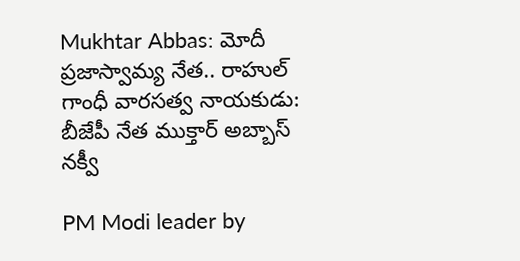Mukhtar Abbas: మోదీ ప్రజాస్వామ్య నేత.. రాహుల్ గాంధీ వారసత్వ నాయకుడు: బీజేపీ నేత ముక్తార్ అబ్బాస్ నక్వీ

PM Modi leader by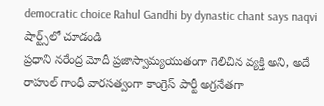democratic choice Rahul Gandhi by dynastic chant says naqvi
షార్ట్స్‌లో చూడండి
ప్రధాని నరేంద్ర మోదీ ప్రజాస్వామ్యయుతంగా గెలిచిన వ్యక్తి అని, అదే రాహుల్ గాంధీ వారసత్వంగా కాంగ్రెస్ పార్టీ అగ్రనేతగా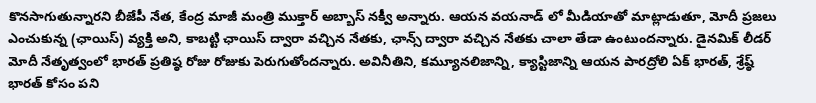కొనసాగుతున్నారని బీజేపీ నేత, కేంద్ర మాజీ మంత్రి ముక్తార్ అబ్బాస్ నక్వీ అన్నారు. ఆయన వయనాడ్ లో మీడియాతో మాట్లాడుతూ, మోదీ ప్రజలు ఎంచుకున్న (ఛాయిస్) వ్యక్తి అని, కాబట్టి ఛాయిస్ ద్వారా వచ్చిన నేతకు, ఛాన్స్ ద్వారా వచ్చిన నేతకు చాలా తేడా ఉంటుందన్నారు. డైనమిక్ లీడర్ మోదీ నేతృత్వంలో భారత్ ప్రతిష్ఠ రోజు రోజుకు పెరుగుతోందన్నారు. అవినీతిని, కమ్యూనలిజాన్ని, క్యాస్టిజాన్ని ఆయన పారద్రోలి ఏక్ భారత్, శ్రేష్ఠ్ భారత్ కోసం పని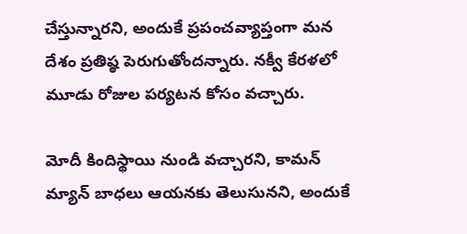చేస్తున్నారని, అందుకే ప్రపంచవ్యాప్తంగా మన దేశం ప్రతిష్ఠ పెరుగుతోందన్నారు. నక్వీ కేరళలో మూడు రోజుల పర్యటన కోసం వచ్చారు.

మోదీ కిందిస్థాయి నుండి వచ్చారని, కామన్ మ్యాన్ బాధలు ఆయనకు తెలుసునని, అందుకే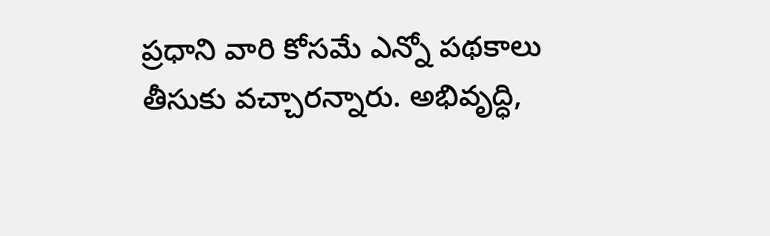ప్రధాని వారి కోసమే ఎన్నో పథకాలు తీసుకు వచ్చారన్నారు. అభివృద్ధి,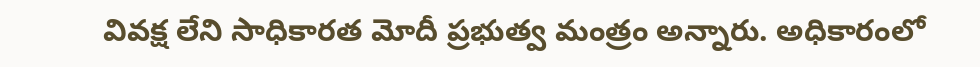వివక్ష లేని సాధికారత మోదీ ప్రభుత్వ మంత్రం అన్నారు. అధికారంలో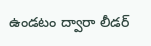ఉండటం ద్వారా లీడర్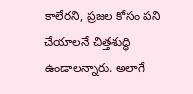కాలేరని, ప్రజల కోసం పని చేయాలనే చిత్తశుద్ధి ఉండాలన్నారు. అలాగే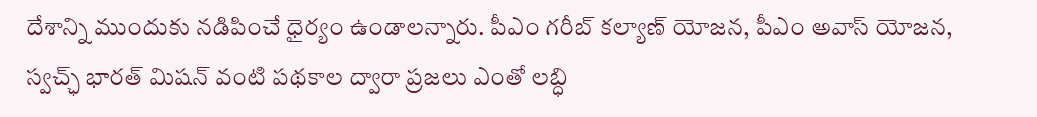దేశాన్ని ముందుకు నడిపించే ధైర్యం ఉండాలన్నారు. పీఎం గరీబ్ కల్యాణ్ యోజన, పీఎం అవాస్ యోజన, స్వచ్ఛ్ భారత్ మిషన్ వంటి పథకాల ద్వారా ప్రజలు ఎంతో లబ్ధి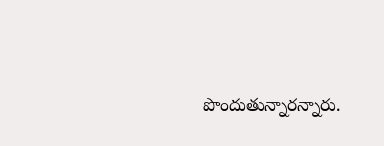పొందుతున్నారన్నారు.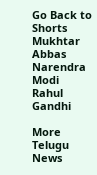Go Back to Shorts
Mukhtar Abbas
Narendra Modi
Rahul Gandhi

More Telugu News